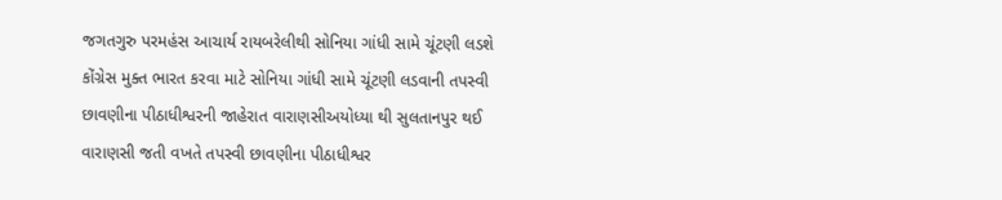જગતગુરુ પરમહંસ આચાર્ય રાયબરેલીથી સોનિયા ગાંધી સામે ચૂંટણી લડશે
કોંગ્રેસ મુક્ત ભારત કરવા માટે સોનિયા ગાંધી સામે ચૂંટણી લડવાની તપસ્વી છાવણીના પીઠાધીશ્વરની જાહેરાત વારાણસીઅયોધ્યા થી સુલતાનપુર થઈ વારાણસી જતી વખતે તપસ્વી છાવણીના પીઠાધીશ્વર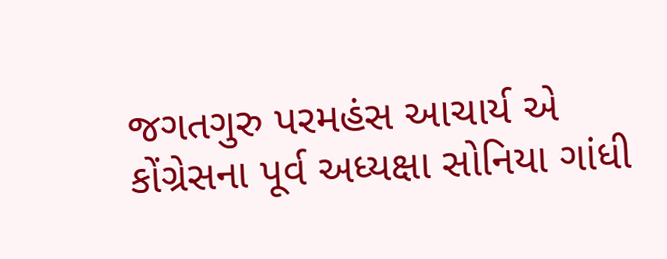જગતગુરુ પરમહંસ આચાર્ય એ કોંગ્રેસના પૂર્વ અધ્યક્ષા સોનિયા ગાંધી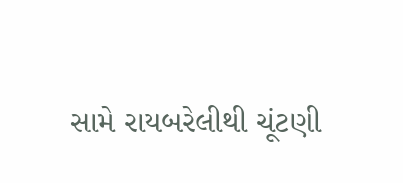સામે રાયબરેલીથી ચૂંટણી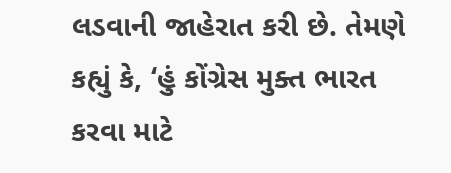લડવાની જાહેરાત કરી છે. તેમણે કહ્યું કે, ‘હું કોંગ્રેસ મુક્ત ભારત કરવા માટે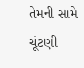તેમની સામે ચૂંટણી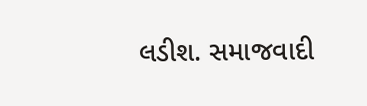લડીશ. સમાજવાદી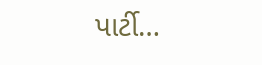પાર્ટી…